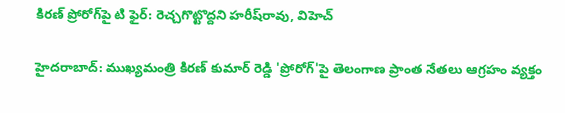కిరణ్ ప్రోరోగ్‌పై టి ఫైర్: రెచ్చగొట్టొద్దని హరీష్‌రావు, విహెచ్

హైదరాబాద్: ముఖ్యమంత్రి కిరణ్ కుమార్ రెడ్డి 'ప్రోరోగ్'పై తెలంగాణ ప్రాంత నేతలు ఆగ్రహం వ్యక్తం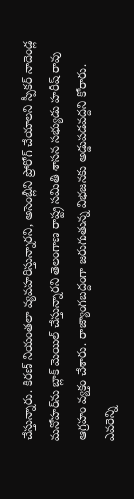చేస్తున్నారు. కిరణ్ నియంతలా వ్యవహరిస్తున్నారని, అసెంబ్లీని ప్రోరోగ్ చేయాలని స్పీకర్ నాదెండ్ల మనోహర్‌ను బ్లాక్ మెయిల్ చేస్తున్నారని తెలంగాణ రాష్ట్ర సమితి శాసన సభ్యుడు హరీష్ రావు ఆగ్రహం వ్యక్తం చేశారు. రాజ్యాంగబద్దంగా జరుగుతున్న విభజనకు అడ్డుపడవద్దని కోరారు. ఎవరెన్ని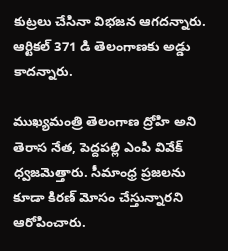కుట్రలు చేసినా విభజన ఆగదన్నారు. ఆర్టికల్ 371 డి తెలంగాణకు అడ్డు కాదన్నారు.

ముఖ్యమంత్రి తెలంగాణ ద్రోహి అని తెరాస నేత, పెద్దపల్లి ఎంపి వివేక్ ధ్వజమెత్తారు. సీమాంధ్ర ప్రజలను కూడా కిరణ్ మోసం చేస్తున్నారని ఆరోపించారు.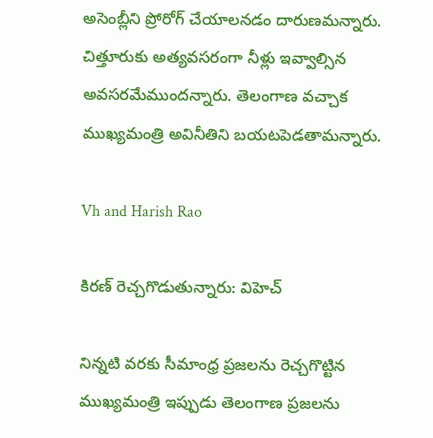అసెంబ్లీని ప్రోరోగ్ చేయాలనడం దారుణమన్నారు. చిత్తూరుకు అత్యవసరంగా నీళ్లు ఇవ్వాల్సిన అవసరమేముందన్నారు. తెలంగాణ వచ్చాక ముఖ్యమంత్రి అవినీతిని బయటపెడతామన్నారు.

Vh and Harish Rao

కిరణ్ రెచ్చగొడుతున్నారు: విహెచ్

నిన్నటి వరకు సీమాంధ్ర ప్రజలను రెచ్చగొట్టిన ముఖ్యమంత్రి ఇప్పుడు తెలంగాణ ప్రజలను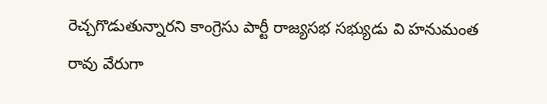రెచ్చగొడుతున్నారని కాంగ్రెసు పార్టీ రాజ్యసభ సభ్యుడు వి హనుమంత రావు వేరుగా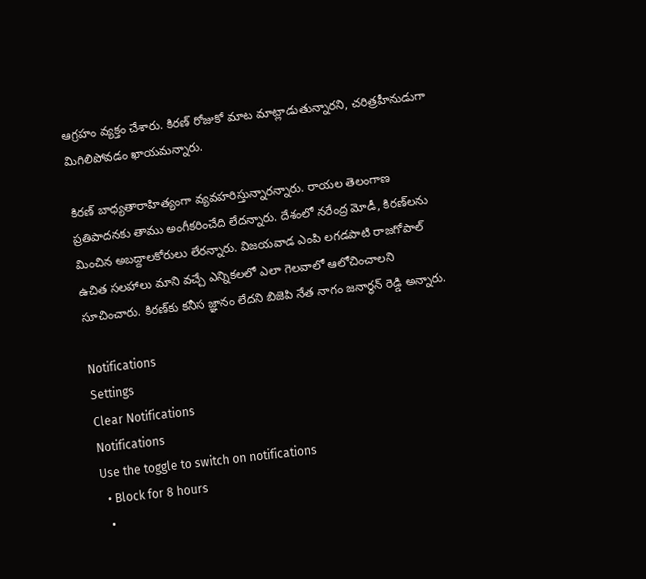ఆగ్రహం వ్యక్తం చేశారు. కిరణ్ రోజుకో మాట మాట్లాడుతున్నారని, చరిత్రహీనుడుగా మిగిలిపోవడం ఖాయమన్నారు.

కిరణ్ బాధ్యతారాహిత్యంగా వ్యవహరిస్తున్నారన్నారు. రాయల తెలంగాణ ప్రతిపాదనకు తాము అంగీకరించేది లేదన్నారు. దేశంలో నరేంద్ర మోడీ, కిరణ్‌లను మించిన అబద్దాలకోరులు లేరన్నారు. విజయవాడ ఎంపి లగడపాటి రాజగోపాల్ ఉచిత సలహాలు మాని వచ్చే ఎన్నికలలో ఎలా గెలవాలో ఆలోచించాలని సూచించారు. కిరణ్‌కు కనీస జ్ఞానం లేదని బిజెపి నేత నాగం జనార్ధన్ రెడ్డి అన్నారు.

Notifications
Settings
Clear Notifications
Notifications
Use the toggle to switch on notifications
  • Block for 8 hours
  •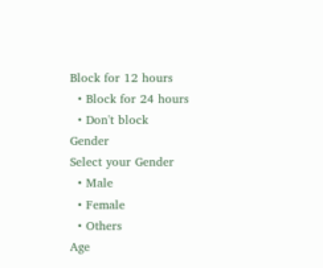Block for 12 hours
  • Block for 24 hours
  • Don't block
Gender
Select your Gender
  • Male
  • Female
  • Others
Age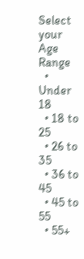Select your Age Range
  • Under 18
  • 18 to 25
  • 26 to 35
  • 36 to 45
  • 45 to 55
  • 55+